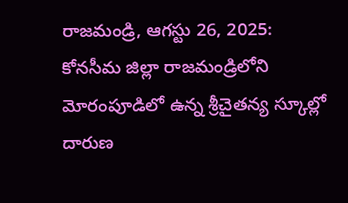రాజమండ్రి, ఆగస్టు 26, 2025: కోనసీమ జిల్లా రాజమండ్రిలోని మోరంపూడిలో ఉన్న శ్రీచైతన్య స్కూల్లో దారుణ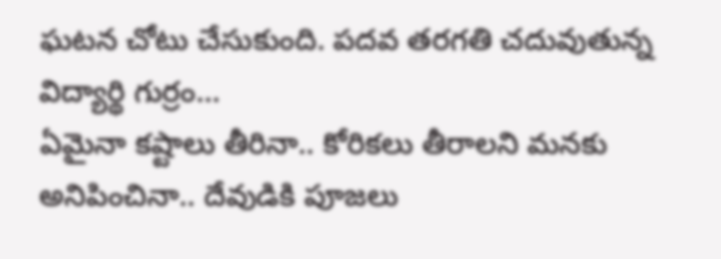ఘటన చోటు చేసుకుంది. పదవ తరగతి చదువుతున్న విద్యార్థి గుర్రం…
ఏమైనా కష్టాలు తీరినా.. కోరికలు తీరాలని మనకు అనిపించినా.. దేవుడికి పూజలు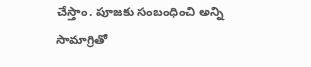చేస్తాం. పూజకు సంబంధించి అన్ని సామాగ్రితో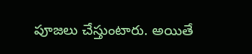పూజలు చేస్తుంటారు. అయితే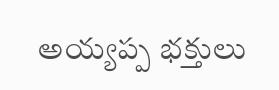అయ్యప్ప భక్తులు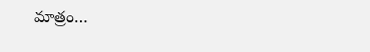మాత్రం…